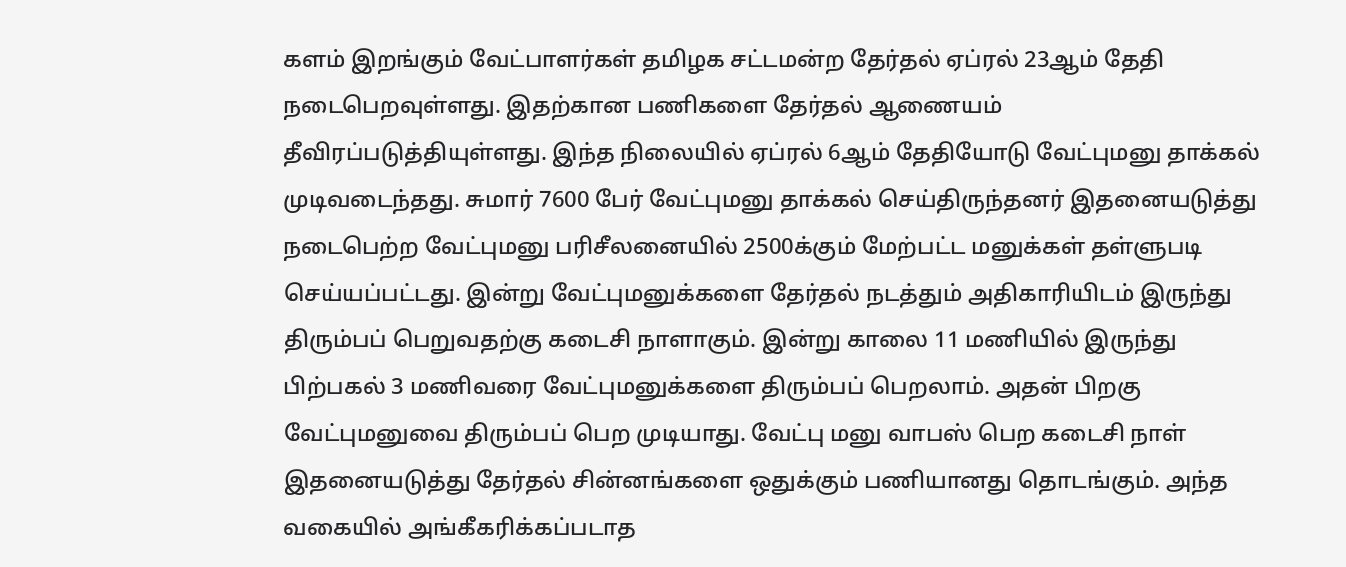களம் இறங்கும் வேட்பாளர்கள் தமிழக சட்டமன்ற தேர்தல் ஏப்ரல் 23ஆம் தேதி நடைபெறவுள்ளது. இதற்கான பணிகளை தேர்தல் ஆணையம் தீவிரப்படுத்தியுள்ளது. இந்த நிலையில் ஏப்ரல் 6ஆம் தேதியோடு வேட்புமனு தாக்கல் முடிவடைந்தது. சுமார் 7600 பேர் வேட்புமனு தாக்கல் செய்திருந்தனர் இதனையடுத்து நடைபெற்ற வேட்புமனு பரிசீலனையில் 2500க்கும் மேற்பட்ட மனுக்கள் தள்ளுபடி செய்யப்பட்டது. இன்று வேட்புமனுக்களை தேர்தல் நடத்தும் அதிகாரியிடம் இருந்து திரும்பப் பெறுவதற்கு கடைசி நாளாகும். இன்று காலை 11 மணியில் இருந்து பிற்பகல் 3 மணிவரை வேட்புமனுக்களை திரும்பப் பெறலாம். அதன் பிறகு வேட்புமனுவை திரும்பப் பெற முடியாது. வேட்பு மனு வாபஸ் பெற கடைசி நாள் இதனையடுத்து தேர்தல் சின்னங்களை ஒதுக்கும் பணியானது தொடங்கும். அந்த வகையில் அங்கீகரிக்கப்படாத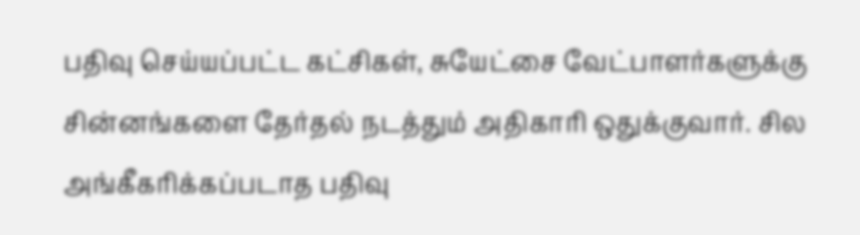பதிவு செய்யப்பட்ட கட்சிகள், சுயேட்சை வேட்பாளர்களுக்கு சின்னங்களை தேர்தல் நடத்தும் அதிகாரி ஒதுக்குவார். சில அங்கீகரிக்கப்படாத பதிவு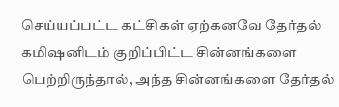செய்யப்பட்ட கட்சிகள் ஏற்கனவே தேர்தல் கமிஷனிடம் குறிப்பிட்ட சின்னங்களை பெற்றிருந்தால், அந்த சின்னங்களை தேர்தல்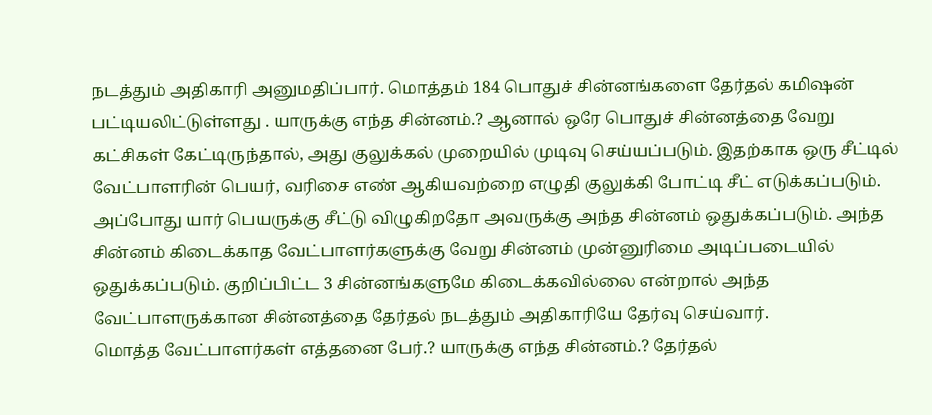நடத்தும் அதிகாரி அனுமதிப்பார். மொத்தம் 184 பொதுச் சின்னங்களை தேர்தல் கமிஷன் பட்டியலிட்டுள்ளது . யாருக்கு எந்த சின்னம்.? ஆனால் ஒரே பொதுச் சின்னத்தை வேறு கட்சிகள் கேட்டிருந்தால், அது குலுக்கல் முறையில் முடிவு செய்யப்படும். இதற்காக ஒரு சீட்டில் வேட்பாளரின் பெயர், வரிசை எண் ஆகியவற்றை எழுதி குலுக்கி போட்டி சீட் எடுக்கப்படும். அப்போது யார் பெயருக்கு சீட்டு விழுகிறதோ அவருக்கு அந்த சின்னம் ஒதுக்கப்படும். அந்த சின்னம் கிடைக்காத வேட்பாளர்களுக்கு வேறு சின்னம் முன்னுரிமை அடிப்படையில் ஒதுக்கப்படும். குறிப்பிட்ட 3 சின்னங்களுமே கிடைக்கவில்லை என்றால் அந்த வேட்பாளருக்கான சின்னத்தை தேர்தல் நடத்தும் அதிகாரியே தேர்வு செய்வார்.
மொத்த வேட்பாளர்கள் எத்தனை பேர்.? யாருக்கு எந்த சின்னம்.? தேர்தல்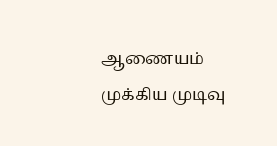ஆணையம் முக்கிய முடிவு